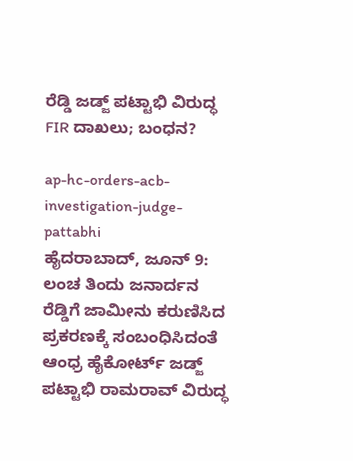ರೆಡ್ಡಿ ಜಡ್ಜ್ ಪಟ್ಟಾಭಿ ವಿರುದ್ಧ FIR ದಾಖಲು; ಬಂಧನ?

ap-hc-orders-acb-investigation-judge-pattabhi
ಹೈದರಾಬಾದ್, ಜೂನ್ 9: ಲಂಚ ತಿಂದು ಜನಾರ್ದನ ರೆಡ್ಡಿಗೆ ಜಾಮೀನು ಕರುಣಿಸಿದ ಪ್ರಕರಣಕ್ಕೆ ಸಂಬಂಧಿಸಿದಂತೆ ಆಂಧ್ರ ಹೈಕೋರ್ಟ್ ಜಡ್ಜ್ ಪಟ್ಟಾಭಿ ರಾಮರಾವ್ ವಿರುದ್ಧ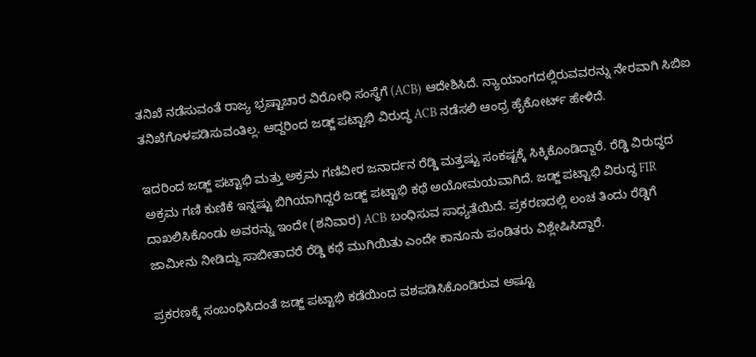ತನಿಖೆ ನಡೆಸುವಂತೆ ರಾಜ್ಯ ಭ್ರಷ್ಟಾಚಾರ ವಿರೋಧಿ ಸಂಸ್ಥೆಗೆ (ACB) ಆದೇಶಿಸಿದೆ. ನ್ಯಾಯಾಂಗದಲ್ಲಿರುವವರನ್ನು ನೇರವಾಗಿ ಸಿಬಿಐ ತನಿಖೆಗೊಳಪಡಿಸುವಂತಿಲ್ಲ. ಆದ್ದರಿಂದ ಜಡ್ಜ್ ಪಟ್ಟಾಭಿ ವಿರುದ್ಧ ACB ನಡೆಸಲಿ ಆಂಧ್ರ ಹೈಕೋರ್ಟ್ ಹೇಳಿದೆ.

ಇದರಿಂದ ಜಡ್ಜ್ ಪಟ್ಟಾಭಿ ಮತ್ತು ಅಕ್ರಮ ಗಣಿವೀರ ಜನಾರ್ದನ ರೆಡ್ಡಿ ಮತ್ತಷ್ಟು ಸಂಕಷ್ಟಕ್ಕೆ ಸಿಕ್ಕಿಕೊಂಡಿದ್ದಾರೆ. ರೆಡ್ಡಿ ವಿರುದ್ಧದ ಅಕ್ರಮ ಗಣಿ ಕುಣಿಕೆ ಇನ್ನಷ್ಟು ಬಿಗಿಯಾಗಿದ್ದರೆ ಜಡ್ಜ್ ಪಟ್ಟಾಭಿ ಕಥೆ ಅಯೋಮಯವಾಗಿದೆ. ಜಡ್ಜ್ ಪಟ್ಟಾಭಿ ವಿರುದ್ಧ FIR ದಾಖಲಿಸಿಕೊಂಡು ಅವರನ್ನು ಇಂದೇ (ಶನಿವಾರ) ACB ಬಂಧಿಸುವ ಸಾಧ್ಯತೆಯಿದೆ. ಪ್ರಕರಣದಲ್ಲಿ ಲಂಚ ತಿಂದು ರೆಡ್ಡಿಗೆ ಜಾಮೀನು ನೀಡಿದ್ದು ಸಾಬೀತಾದರೆ ರೆಡ್ಡಿ ಕಥೆ ಮುಗಿಯಿತು ಎಂದೇ ಕಾನೂನು ಪಂಡಿತರು ವಿಶ್ಲೇಷಿಸಿದ್ದಾರೆ.

ಪ್ರಕರಣಕ್ಕೆ ಸಂಬಂಧಿಸಿದಂತೆ ಜಡ್ಜ್ ಪಟ್ಟಾಭಿ ಕಡೆಯಿಂದ ವಶಪಡಿಸಿಕೊಂಡಿರುವ ಅಷ್ಟೂ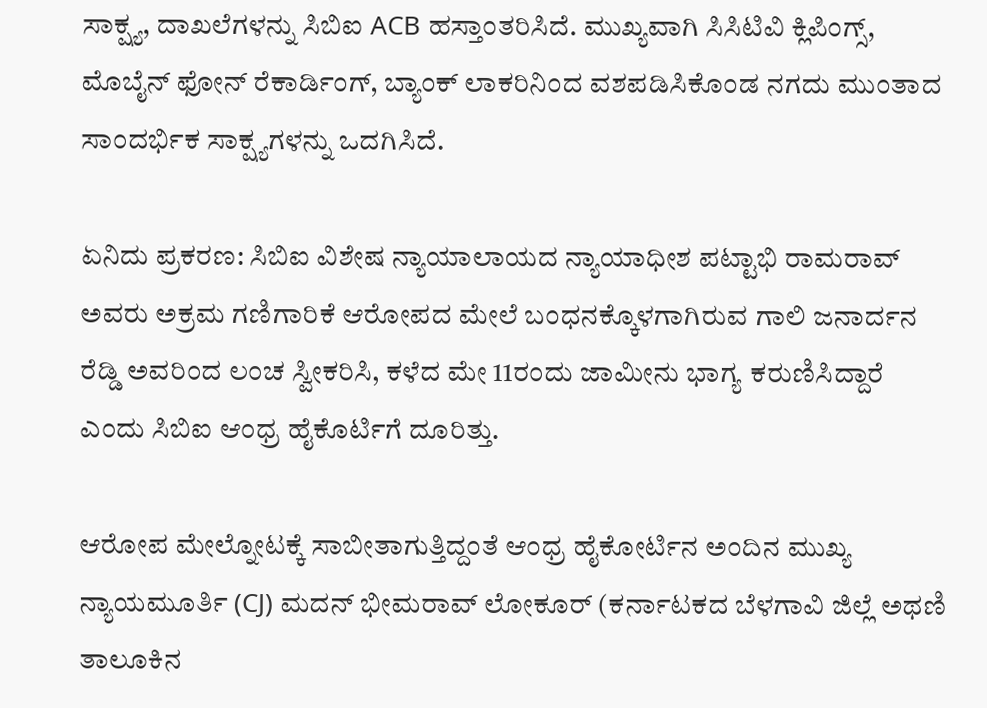ಸಾಕ್ಷ್ಯ, ದಾಖಲೆಗಳನ್ನು ಸಿಬಿಐ ACB ಹಸ್ತಾಂತರಿಸಿದೆ. ಮುಖ್ಯವಾಗಿ ಸಿಸಿಟಿವಿ ಕ್ಲಿಪಿಂಗ್ಸ್, ಮೊಬೈನ್ ಫೋನ್ ರೆಕಾರ್ಡಿಂಗ್, ಬ್ಯಾಂಕ್ ಲಾಕರಿನಿಂದ ವಶಪಡಿಸಿಕೊಂಡ ನಗದು ಮುಂತಾದ ಸಾಂದರ್ಭಿಕ ಸಾಕ್ಷ್ಯಗಳನ್ನು ಒದಗಿಸಿದೆ.

ಏನಿದು ಪ್ರಕರಣ: ಸಿಬಿಐ ವಿಶೇಷ ನ್ಯಾಯಾಲಾಯದ ನ್ಯಾಯಾಧೀಶ ಪಟ್ಟಾಭಿ ರಾಮರಾವ್ ಅವರು ಅಕ್ರಮ ಗಣಿಗಾರಿಕೆ ಆರೋಪದ ಮೇಲೆ ಬಂಧನಕ್ಕೊಳಗಾಗಿರುವ ಗಾಲಿ ಜನಾರ್ದನ ರೆಡ್ಡಿ ಅವರಿಂದ ಲಂಚ ಸ್ವೀಕರಿಸಿ, ಕಳೆದ ಮೇ 11ರಂದು ಜಾಮೀನು ಭಾಗ್ಯ ಕರುಣಿಸಿದ್ದಾರೆ ಎಂದು ಸಿಬಿಐ ಆಂಧ್ರ ಹೈಕೊರ್ಟಿಗೆ ದೂರಿತ್ತು.

ಆರೋಪ ಮೇಲ್ನೋಟಕ್ಕೆ ಸಾಬೀತಾಗುತ್ತಿದ್ದಂತೆ ಆಂಧ್ರ ಹೈಕೋರ್ಟಿನ ಅಂದಿನ ಮುಖ್ಯ ನ್ಯಾಯಮೂರ್ತಿ (CJ) ಮದನ್‌ ಭೀಮರಾವ್‌ ಲೋಕೂರ್ (ಕರ್ನಾಟಕದ ಬೆಳಗಾವಿ ಜಿಲ್ಲೆ ಅಥಣಿ ತಾಲೂಕಿನ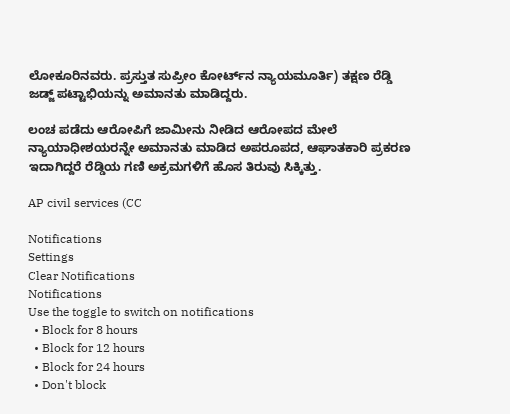ಲೋಕೂರಿನವರು. ಪ್ರಸ್ತುತ ಸುಪ್ರೀಂ ಕೋರ್ಟ್‌ನ ನ್ಯಾಯಮೂರ್ತಿ) ತಕ್ಷಣ ರೆಡ್ಡಿ ಜಡ್ಜ್ ಪಟ್ಟಾಭಿಯನ್ನು ಅಮಾನತು ಮಾಡಿದ್ದರು.

ಲಂಚ ಪಡೆದು ಆರೋಪಿಗೆ ಜಾಮೀನು ನೀಡಿದ ಆರೋಪದ ಮೇಲೆ ನ್ಯಾಯಾಧೀಶಯರನ್ನೇ ಅಮಾನತು ಮಾಡಿದ ಅಪರೂಪದ, ಆಘಾತಕಾರಿ ಪ್ರಕರಣ ಇದಾಗಿದ್ದರೆ ರೆಡ್ಡಿಯ ಗಣಿ ಅಕ್ರಮಗಳಿಗೆ ಹೊಸ ತಿರುವು ಸಿಕ್ಕಿತ್ತು.

AP civil services (CC

Notifications
Settings
Clear Notifications
Notifications
Use the toggle to switch on notifications
  • Block for 8 hours
  • Block for 12 hours
  • Block for 24 hours
  • Don't block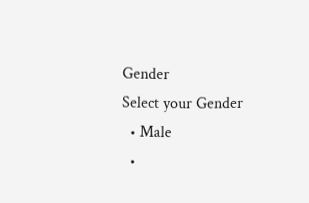Gender
Select your Gender
  • Male
  •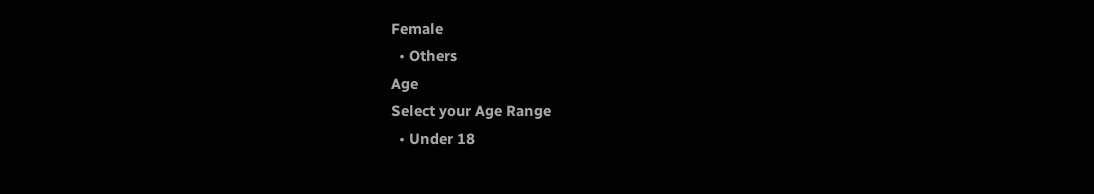Female
  • Others
Age
Select your Age Range
  • Under 18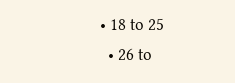• 18 to 25
  • 26 to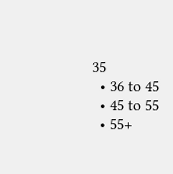35
  • 36 to 45
  • 45 to 55
  • 55+